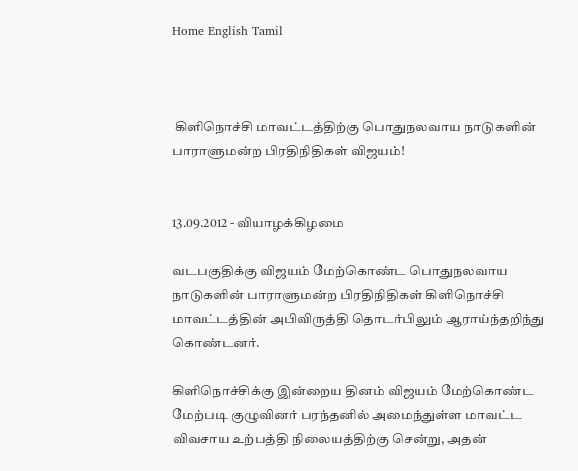Home English Tamil



 கிளிநொச்சி மாவட்டத்திற்கு பொதுநலவாய நாடுகளின் பாராளுமன்ற பிரதிநிதிகள் விஜயம்!


13.09.2012 - வியாழக்கிழமை

வடபகுதிக்கு விஜயம் மேற்கொண்ட பொதுநலவாய நாடுகளின் பாராளுமன்ற பிரதிநிதிகள் கிளிநொச்சி மாவட்டத்தின் அபிவிருத்தி தொடர்பிலும் ஆராய்ந்தறிந்து கொண்டனர்.

கிளிநொச்சிக்கு இன்றைய தினம் விஜயம் மேற்கொண்ட மேற்படி குழுவினர் பரந்தனில் அமைந்துள்ள மாவட்ட விவசாய உற்பத்தி நிலையத்திற்கு சென்று, அதன்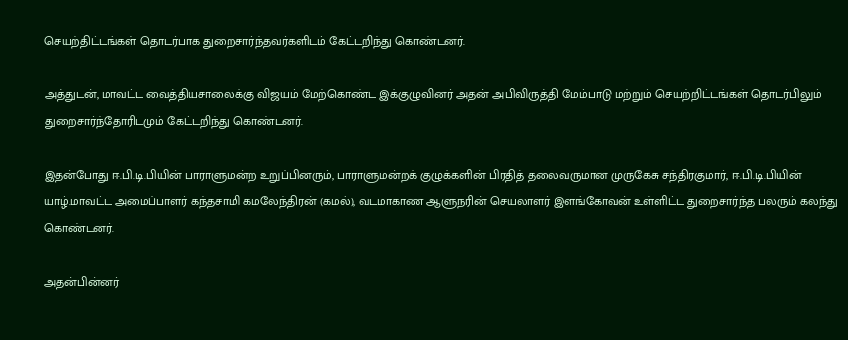செயற்திட்டங்கள் தொடர்பாக துறைசார்ந்தவர்களிடம் கேட்டறிந்து கொண்டனர்.

அத்துடன், மாவட்ட வைத்தியசாலைக்கு விஜயம் மேற்கொண்ட இக்குழுவினர் அதன் அபிவிருத்தி மேம்பாடு மற்றும் செயற்றிட்டங்கள் தொடர்பிலும் துறைசார்ந்தோரிடமும் கேட்டறிந்து கொண்டனர்.

இதன்போது ஈ.பி.டி.பியின் பாராளுமன்ற உறுப்பினரும், பாராளுமன்றக் குழுக்களின் பிரதித் தலைவருமான முருகேசு சந்திரகுமார், ஈ.பி.டி.பியின் யாழ்.மாவட்ட அமைப்பாளர் கந்தசாமி கமலேந்திரன் (கமல்), வடமாகாண ஆளுநரின் செயலாளர் இளங்கோவன் உள்ளிட்ட துறைசார்ந்த பலரும் கலந்து கொண்டனர்.

அதன்பின்னர்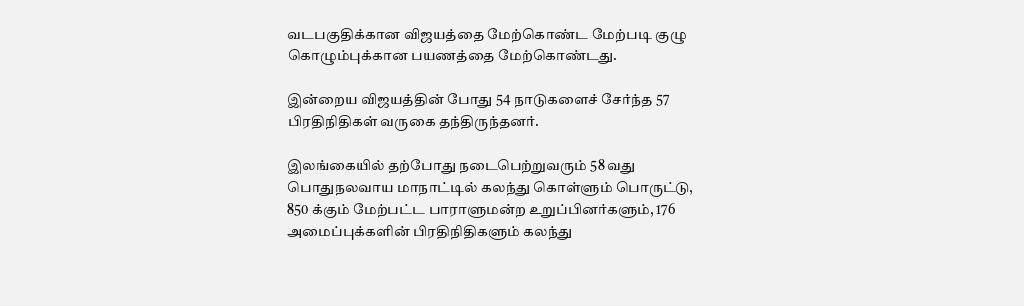வடபகுதிக்கான விஜயத்தை மேற்கொண்ட மேற்படி குழு கொழும்புக்கான பயணத்தை மேற்கொண்டது.

இன்றைய விஜயத்தின் போது 54 நாடுகளைச் சேர்ந்த 57 பிரதிநிதிகள் வருகை தந்திருந்தனர்.

இலங்கையில் தற்போது நடைபெற்றுவரும் 58 வது பொதுநலவாய மாநாட்டில் கலந்து கொள்ளும் பொருட்டு, 850 க்கும் மேற்பட்ட பாராளுமன்ற உறுப்பினர்களும், 176 அமைப்புக்களின் பிரதிநிதிகளும் கலந்து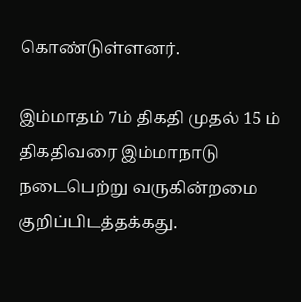கொண்டுள்ளனர்.

இம்மாதம் 7ம் திகதி முதல் 15 ம் திகதிவரை இம்மாநாடு நடைபெற்று வருகின்றமை குறிப்பிடத்தக்கது.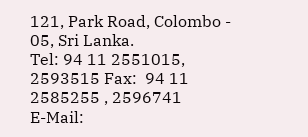121, Park Road, Colombo - 05, Sri Lanka.
Tel: 94 11 2551015, 2593515 Fax:  94 11 2585255 , 2596741
E-Mail: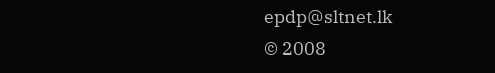epdp@sltnet.lk
© 2008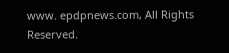www. epdpnews.com, All Rights Reserved.